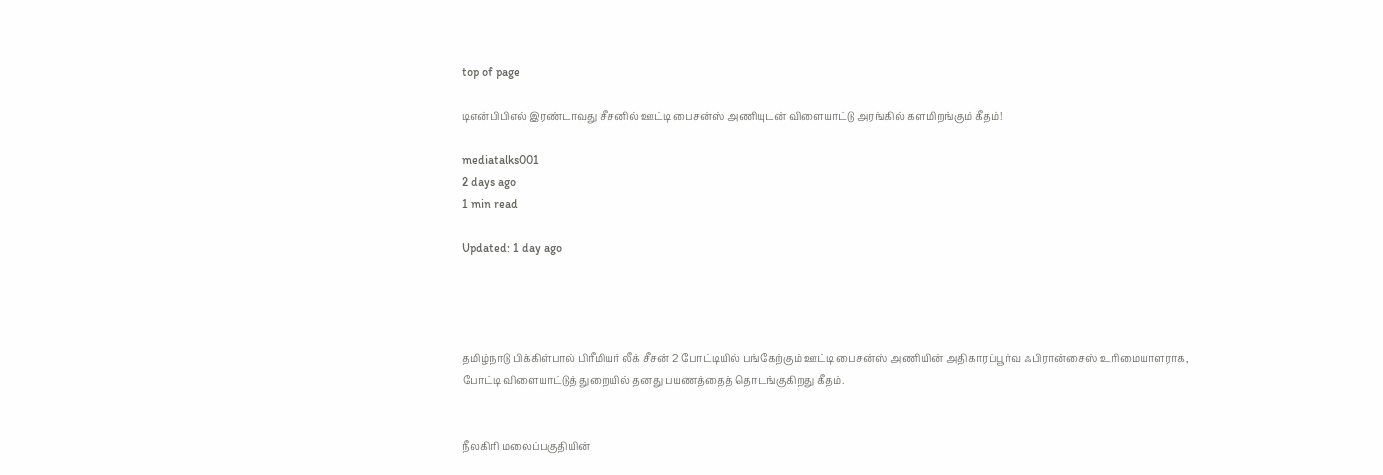top of page

டிஎன்பிபிஎல் இரண்டாவது சீசனில் ஊட்டி பைசன்ஸ் அணியுடன் விளையாட்டு அரங்கில் களமிறங்கும் கீதம்!

mediatalks001
2 days ago
1 min read

Updated: 1 day ago




தமிழ்நாடு பிக்கிள்பால் பிரீமியர் லீக் சீசன் 2 போட்டியில் பங்கேற்கும் ஊட்டி பைசன்ஸ் அணியின் அதிகாரப்பூர்வ ஃபிரான்சைஸ் உரிமையாளராக, போட்டி விளையாட்டுத் துறையில் தனது பயணத்தைத் தொடங்குகிறது கீதம்.


நீலகிரி மலைப்பகுதியின்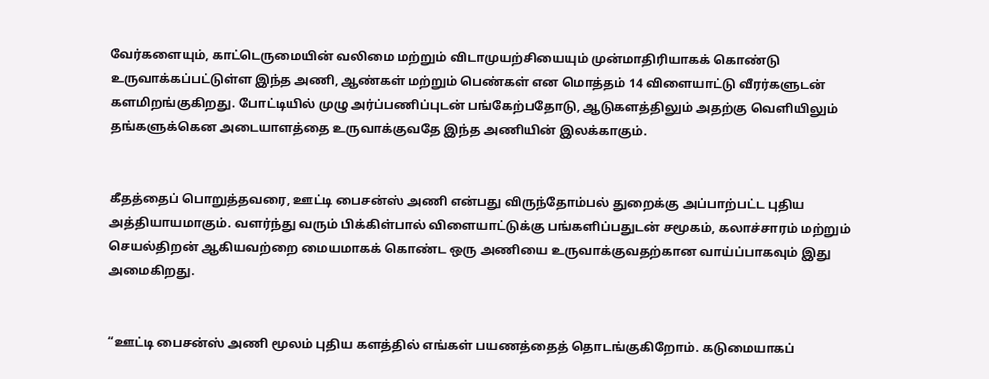வேர்களையும், காட்டெருமையின் வலிமை மற்றும் விடாமுயற்சியையும் முன்மாதிரியாகக் கொண்டு உருவாக்கப்பட்டுள்ள இந்த அணி, ஆண்கள் மற்றும் பெண்கள் என மொத்தம் 14 விளையாட்டு வீரர்களுடன் களமிறங்குகிறது. போட்டியில் முழு அர்ப்பணிப்புடன் பங்கேற்பதோடு, ஆடுகளத்திலும் அதற்கு வெளியிலும் தங்களுக்கென அடையாளத்தை உருவாக்குவதே இந்த அணியின் இலக்காகும்.


கீதத்தைப் பொறுத்தவரை, ஊட்டி பைசன்ஸ் அணி என்பது விருந்தோம்பல் துறைக்கு அப்பாற்பட்ட புதிய அத்தியாயமாகும். வளர்ந்து வரும் பிக்கிள்பால் விளையாட்டுக்கு பங்களிப்பதுடன் சமூகம், கலாச்சாரம் மற்றும் செயல்திறன் ஆகியவற்றை மையமாகக் கொண்ட ஒரு அணியை உருவாக்குவதற்கான வாய்ப்பாகவும் இது அமைகிறது.


“ஊட்டி பைசன்ஸ் அணி மூலம் புதிய களத்தில் எங்கள் பயணத்தைத் தொடங்குகிறோம். கடுமையாகப்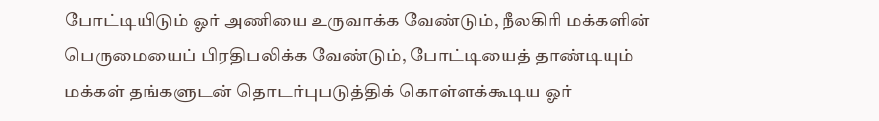போட்டியிடும் ஓர் அணியை உருவாக்க வேண்டும், நீலகிரி மக்களின் பெருமையைப் பிரதிபலிக்க வேண்டும், போட்டியைத் தாண்டியும் மக்கள் தங்களுடன் தொடர்புபடுத்திக் கொள்ளக்கூடிய ஓர்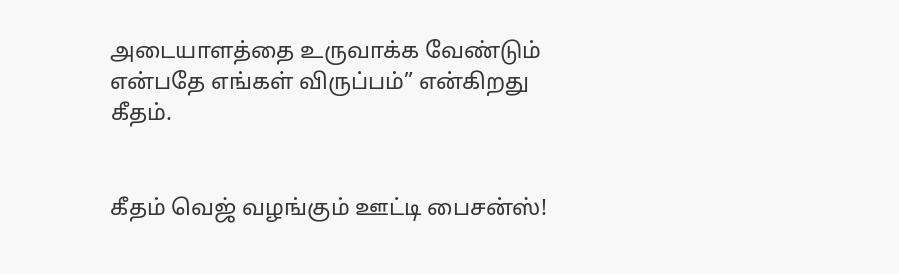அடையாளத்தை உருவாக்க வேண்டும் என்பதே எங்கள் விருப்பம்” என்கிறது கீதம்.


கீதம் வெஜ் வழங்கும் ஊட்டி பைசன்ஸ்!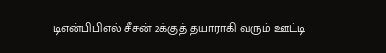டிஎன்பிபிஎல் சீசன் 2க்குத் தயாராகி வரும் ஊட்டி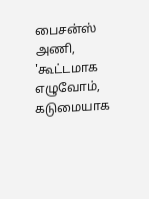பைசன்ஸ் அணி, 'கூட்டமாக எழுவோம், கடுமையாக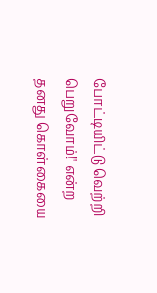போட்டியிட்டு வெற்றி பெறுவோம்!' என்ற தனது கொள்கையை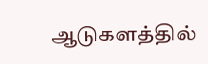ஆடுகளத்தில்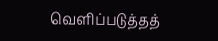வெளிப்படுத்தத்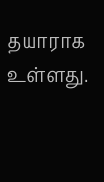தயாராக உள்ளது.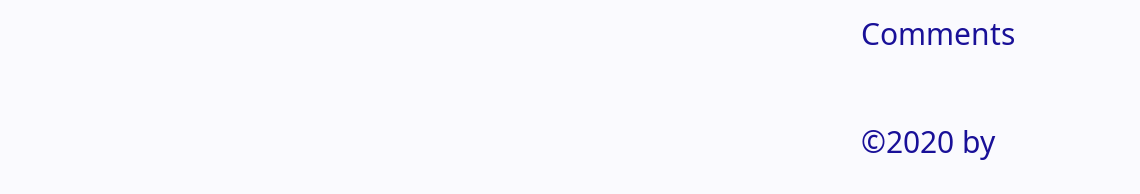Comments


©2020 by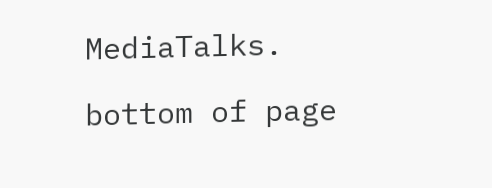MediaTalks.

bottom of page